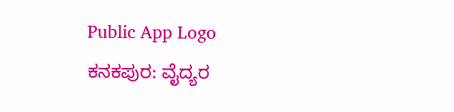Public App Logo
ಕನಕಪುರ: ವೈದ್ಯರ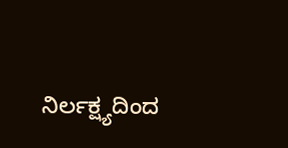ನಿರ್ಲಕ್ಷ್ಯದಿಂದ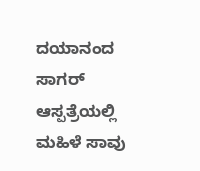ದಯಾನಂದ ಸಾಗರ್ ಆಸ್ಪತ್ರೆಯಲ್ಲಿ ಮಹಿಳೆ ಸಾವು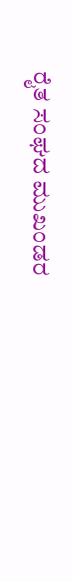ರೈತ ಸಂಘದ ಮುಖಂಡರ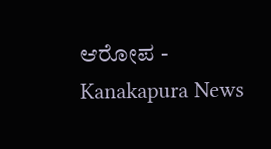ಆರೋಪ - Kanakapura News